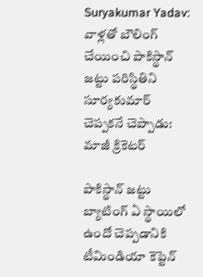Suryakumar Yadav: వాళ్లతో బౌలింగ్ చేయించి పాకిస్థాన్ జట్టు పరిస్థితిని సూర్యకుమార్ చెప్పకనే చెప్పాడు: మాజీ క్రికెటర్

పాకిస్థాన్ జట్టు బ్యాటింగ్ ఏ స్థాయిలో ఉందో చెప్పడానికి టీమిండియా కెప్టెన్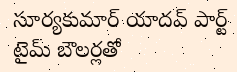సూర్యకుమార్ యాదవ్ పార్ట్ టైమ్ బౌలర్లతో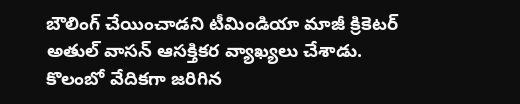బౌలింగ్ చేయించాడని టీమిండియా మాజీ క్రికెటర్ అతుల్ వాసన్ ఆసక్తికర వ్యాఖ్యలు చేశాడు. కొలంబో వేదికగా జరిగిన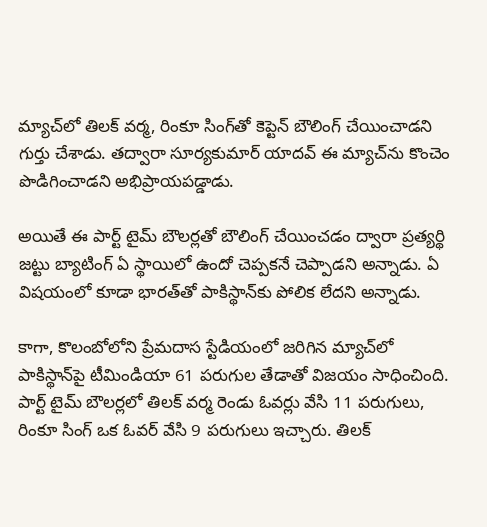మ్యాచ్‌లో తిలక్ వర్మ, రింకూ సింగ్‌తో కెప్టెన్ బౌలింగ్ చేయించాడని గుర్తు చేశాడు. తద్వారా సూర్యకుమార్ యాదవ్ ఈ మ్యాచ్‌ను కొంచెం పొడిగించాడని అభిప్రాయపడ్డాడు.

అయితే ఈ పార్ట్ టైమ్ బౌలర్లతో బౌలింగ్ చేయించడం ద్వారా ప్రత్యర్థి జట్టు బ్యాటింగ్ ఏ స్థాయిలో ఉందో చెప్పకనే చెప్పాడని అన్నాడు. ఏ విషయంలో కూడా భారత్‌తో పాకిస్థాన్‌కు పోలిక లేదని అన్నాడు.

కాగా, కొలంబోలోని ప్రేమదాస స్టేడియంలో జరిగిన మ్యాచ్‌లో పాకిస్థాన్‌పై టీమిండియా 61 పరుగుల తేడాతో విజయం సాధించింది. పార్ట్ టైమ్ బౌలర్లలో తిలక్ వర్మ రెండు ఓవర్లు వేసి 11 పరుగులు, రింకూ సింగ్ ఒక ఓవర్ వేసి 9 పరుగులు ఇచ్చారు. తిలక్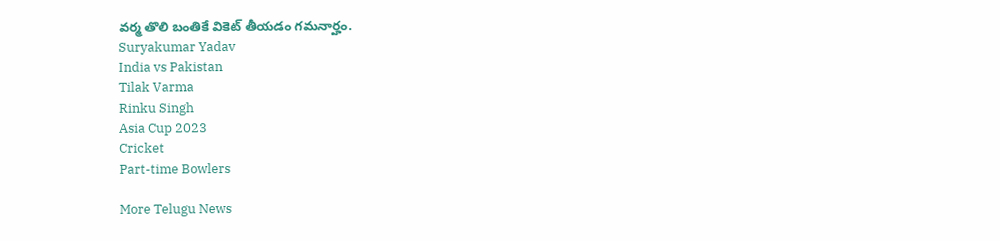వర్మ తొలి బంతికే వికెట్ తీయడం గమనార్హం.
Suryakumar Yadav
India vs Pakistan
Tilak Varma
Rinku Singh
Asia Cup 2023
Cricket
Part-time Bowlers

More Telugu News